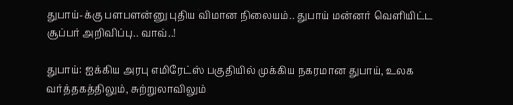துபாய்-க்கு பளபளன்னு புதிய விமான நிலையம்.. துபாய் மன்னர் வெளியிட்ட சூப்பர் அறிவிப்பு.. வாவ்..!

துபாய்: ஐக்கிய அரபு எமிரேட்ஸ் பகுதியில் முக்கிய நகரமான துபாய், உலக வர்த்தகத்திலும், சுற்றுலாவிலும்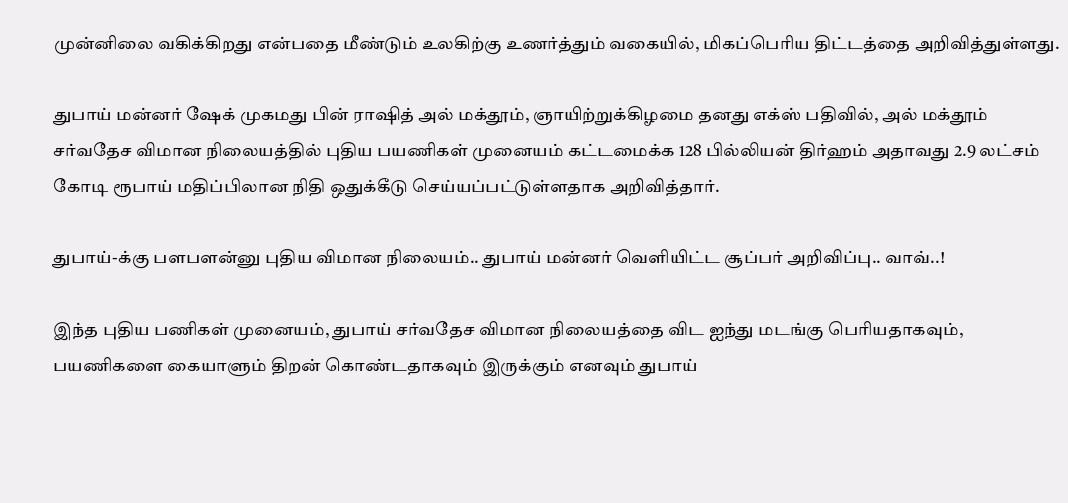முன்னிலை வகிக்கிறது என்பதை மீண்டும் உலகிற்கு உணர்த்தும் வகையில், மிகப்பெரிய திட்டத்தை அறிவித்துள்ளது.

துபாய் மன்னர் ஷேக் முகமது பின் ராஷித் அல் மக்தூம், ஞாயிற்றுக்கிழமை தனது எக்ஸ் பதிவில், அல் மக்தூம் சர்வதேச விமான நிலையத்தில் புதிய பயணிகள் முனையம் கட்டமைக்க 128 பில்லியன் திர்ஹம் அதாவது 2.9 லட்சம் கோடி ரூபாய் மதிப்பிலான நிதி ஒதுக்கீடு செய்யப்பட்டுள்ளதாக அறிவித்தார்.

துபாய்-க்கு பளபளன்னு புதிய விமான நிலையம்.. துபாய் மன்னர் வெளியிட்ட சூப்பர் அறிவிப்பு.. வாவ்..!

இந்த புதிய பணிகள் முனையம், துபாய் சர்வதேச விமான நிலையத்தை விட ஐந்து மடங்கு பெரியதாகவும், பயணிகளை கையாளும் திறன் கொண்டதாகவும் இருக்கும் எனவும் துபாய்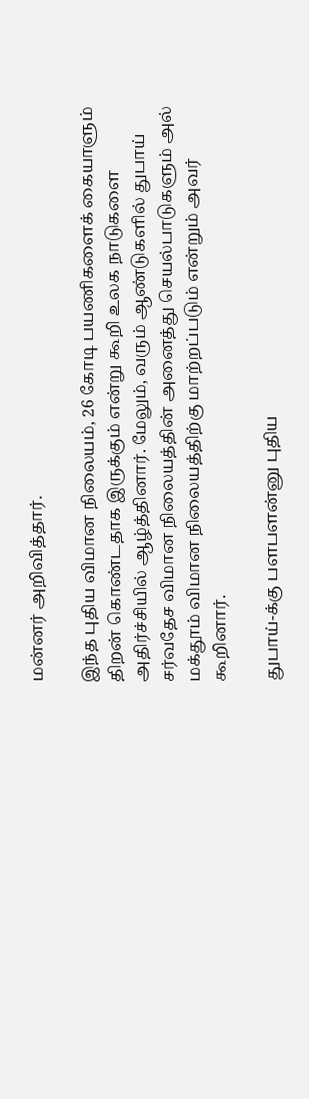மன்னர் அறிவித்தார்.

இந்த புதிய விமான நிலையம், 26 கோடி பயணிகளைக் கையாளும் திறன் கொண்டதாக இருக்கும் என்று கூறி உலக நாடுகளை அதிர்ச்சியில் ஆழ்த்தினார். மேலும், வரும் ஆண்டுகளில் துபாய் சர்வதேச விமான நிலையத்தின் அனைத்து செயல்பாடுகளும் அல் மக்தூம் விமான நிலையத்திற்கு மாற்றப்படும் என்றும் அவர் கூறினார்.

துபாய்-க்கு பளபளன்னு புதிய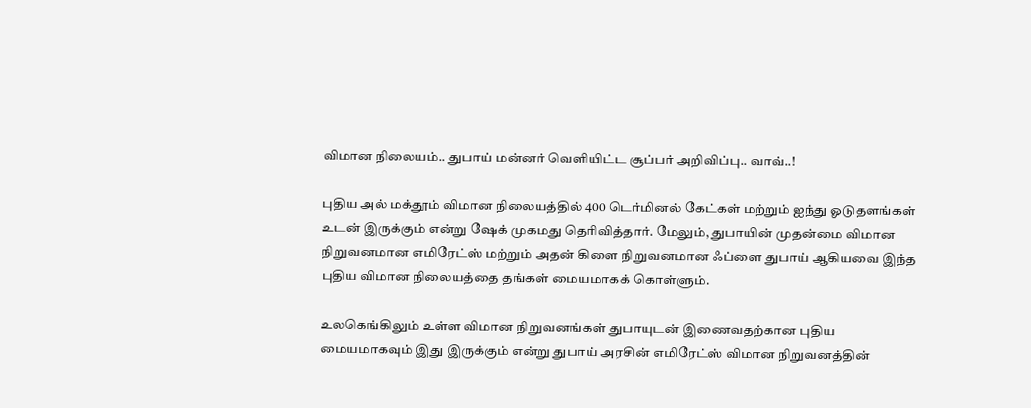விமான நிலையம்.. துபாய் மன்னர் வெளியிட்ட சூப்பர் அறிவிப்பு.. வாவ்..!

புதிய அல் மக்தூம் விமான நிலையத்தில் 400 டெர்மினல் கேட்கள் மற்றும் ஐந்து ஓடுதளங்கள் உடன் இருக்கும் என்று ஷேக் முகமது தெரிவித்தார். மேலும், துபாயின் முதன்மை விமான நிறுவனமான எமிரேட்ஸ் மற்றும் அதன் கிளை நிறுவனமான ஃப்ளை துபாய் ஆகியவை இந்த புதிய விமான நிலையத்தை தங்கள் மையமாகக் கொள்ளும்.

உலகெங்கிலும் உள்ள விமான நிறுவனங்கள் துபாயுடன் இணைவதற்கான புதிய மையமாகவும் இது இருக்கும் என்று துபாய் அரசின் எமிரேட்ஸ் விமான நிறுவனத்தின்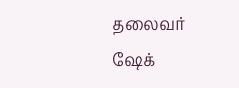தலைவர் ஷேக்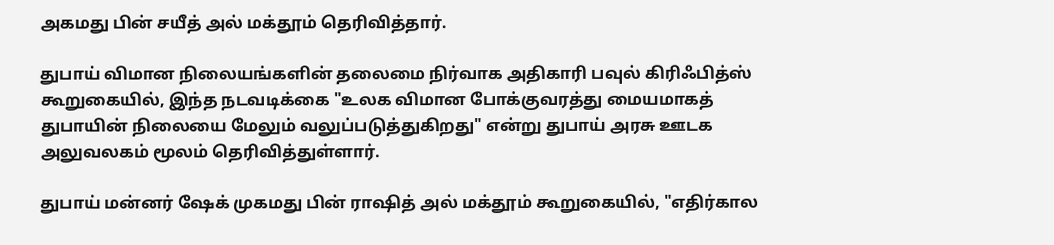அகமது பின் சயீத் அல் மக்தூம் தெரிவித்தார்.

துபாய் விமான நிலையங்களின் தலைமை நிர்வாக அதிகாரி பவுல் கிரிஃபித்ஸ் கூறுகையில், இந்த நடவடிக்கை "உலக விமான போக்குவரத்து மையமாகத் துபாயின் நிலையை மேலும் வலுப்படுத்துகிறது" என்று துபாய் அரசு ஊடக அலுவலகம் மூலம் தெரிவித்துள்ளார்.

துபாய் மன்னர் ஷேக் முகமது பின் ராஷித் அல் மக்தூம் கூறுகையில், "எதிர்கால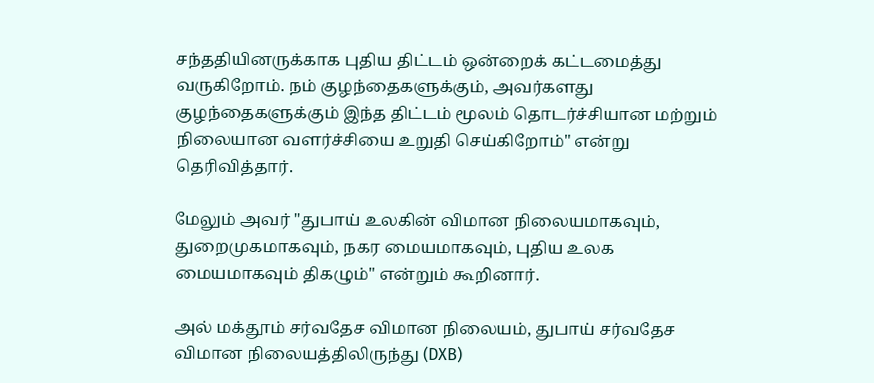சந்ததியினருக்காக புதிய திட்டம் ஒன்றைக் கட்டமைத்து வருகிறோம். நம் குழந்தைகளுக்கும், அவர்களது குழந்தைகளுக்கும் இந்த திட்டம் மூலம் தொடர்ச்சியான மற்றும் நிலையான வளர்ச்சியை உறுதி செய்கிறோம்" என்று தெரிவித்தார்.

மேலும் அவர் "துபாய் உலகின் விமான நிலையமாகவும், துறைமுகமாகவும், நகர மையமாகவும், புதிய உலக மையமாகவும் திகழும்" என்றும் கூறினார்.

அல் மக்தூம் சர்வதேச விமான நிலையம், துபாய் சர்வதேச விமான நிலையத்திலிருந்து (DXB)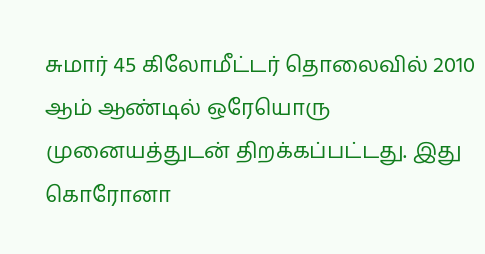சுமார் 45 கிலோமீட்டர் தொலைவில் 2010 ஆம் ஆண்டில் ஒரேயொரு முனையத்துடன் திறக்கப்பட்டது. இது கொரோனா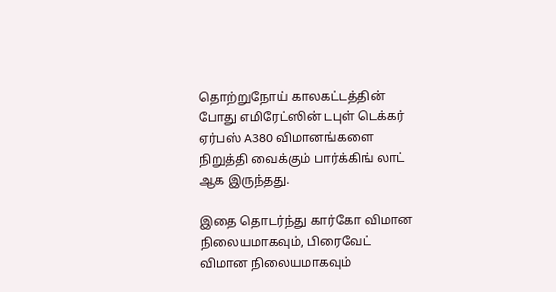தொற்றுநோய் காலகட்டத்தின் போது எமிரேட்ஸின் டபுள் டெக்கர் ஏர்பஸ் A380 விமானங்களை நிறுத்தி வைக்கும் பார்க்கிங் லாட் ஆக இருந்தது.

இதை தொடர்ந்து கார்கோ விமான நிலையமாகவும், பிரைவேட் விமான நிலையமாகவும்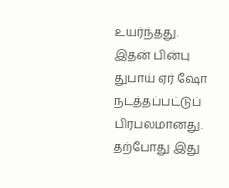உயர்ந்தது. இதன் பின்பு துபாய் ஏர் ஷோ நடத்தப்பட்டுப் பிரபலமானது. தற்போது இது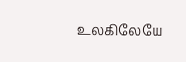உலகிலேயே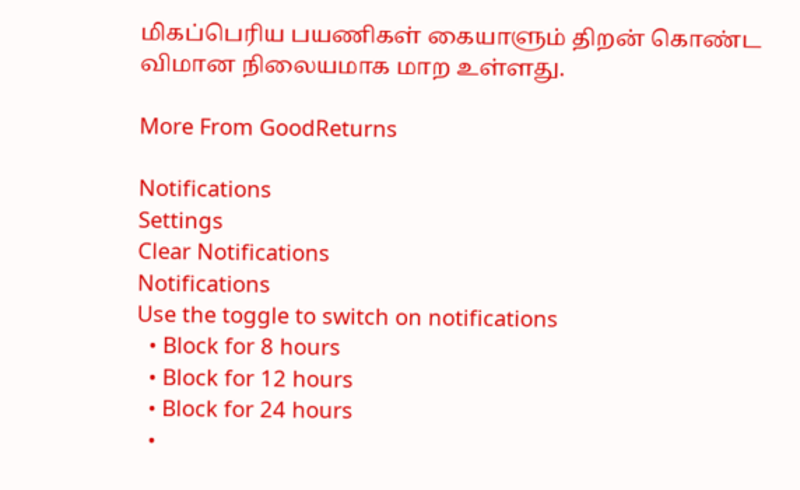மிகப்பெரிய பயணிகள் கையாளும் திறன் கொண்ட விமான நிலையமாக மாற உள்ளது.

More From GoodReturns

Notifications
Settings
Clear Notifications
Notifications
Use the toggle to switch on notifications
  • Block for 8 hours
  • Block for 12 hours
  • Block for 24 hours
  •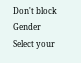Don't block
Gender
Select your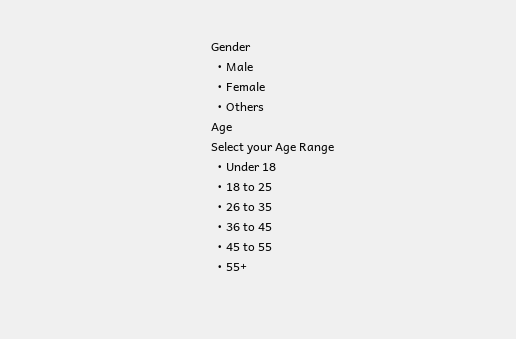Gender
  • Male
  • Female
  • Others
Age
Select your Age Range
  • Under 18
  • 18 to 25
  • 26 to 35
  • 36 to 45
  • 45 to 55
  • 55+